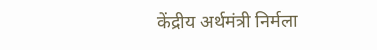केंद्रीय अर्थमंत्री निर्मला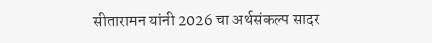सीतारामन यांनी 2026 चा अर्थसंकल्प सादर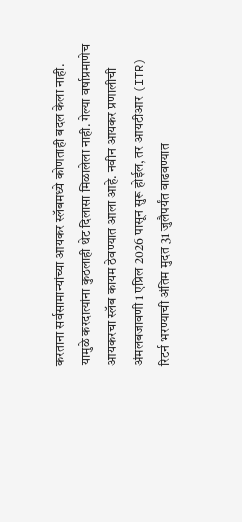करताना सर्वसामान्यांच्या आयकर स्लॅबमध्ये कोणताही बदल केला नाही. यामुळे करदात्यांना कुठलाही थेट दिलासा मिळालेला नाही. गेल्या वर्षाप्रमाणेच आयकरचा स्लॅब कायम ठेवण्यात आला आहे. नवीन आयकर प्रणालीची अंमलबजावणी 1 एप्रिल 2026 पासून सुरू होईल, तर आयटीआर (ITR) रिटर्न भरण्याची अंतिम मुदत 31 जुलैपर्यंत वाढवण्यात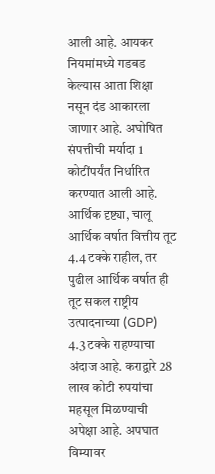आली आहे. आयकर नियमांमध्ये गडबड केल्यास आता शिक्षा नसून दंड आकारला जाणार आहे. अघोषित संपत्तीची मर्यादा 1 कोटींपर्यंत निर्धारित करण्यात आली आहे.
आर्थिक दृष्ट्या, चालू आर्थिक वर्षात वित्तीय तूट 4.4 टक्के राहील, तर पुढील आर्थिक वर्षात ही तूट सकल राष्ट्रीय उत्पादनाच्या (GDP) 4.3 टक्के राहण्याचा अंदाज आहे. कराद्वारे 28 लाख कोटी रुपयांचा महसूल मिळण्याची अपेक्षा आहे. अपघात विम्यावर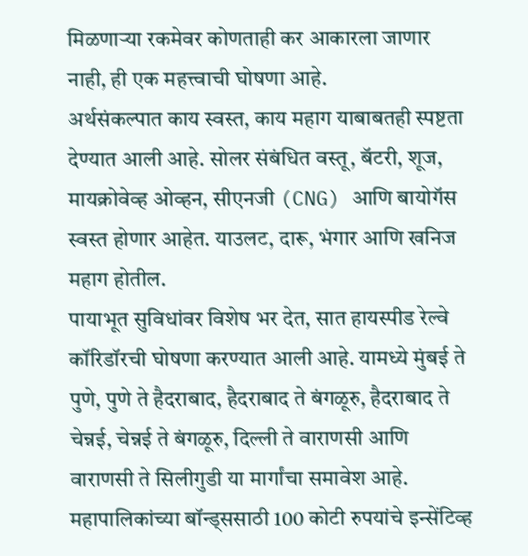मिळणाऱ्या रकमेवर कोणताही कर आकारला जाणार नाही, ही एक महत्त्वाची घोषणा आहे.
अर्थसंकल्पात काय स्वस्त, काय महाग याबाबतही स्पष्टता देण्यात आली आहे. सोलर संबंधित वस्तू, बॅटरी, शूज, मायक्रोवेव्ह ओव्हन, सीएनजी (CNG) आणि बायोगॅस स्वस्त होणार आहेत. याउलट, दारू, भंगार आणि खनिज महाग होतील.
पायाभूत सुविधांवर विशेष भर देत, सात हायस्पीड रेल्वे कॉरिडॉरची घोषणा करण्यात आली आहे. यामध्ये मुंबई ते पुणे, पुणे ते हैदराबाद, हैदराबाद ते बंगळूरु, हैदराबाद ते चेन्नई, चेन्नई ते बंगळूरु, दिल्ली ते वाराणसी आणि वाराणसी ते सिलीगुडी या मार्गांचा समावेश आहे. महापालिकांच्या बॉन्ड्ससाठी 100 कोटी रुपयांचे इन्सेंटिव्ह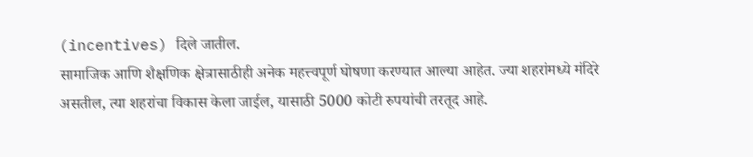(incentives) दिले जातील.
सामाजिक आणि शैक्षणिक क्षेत्रासाठीही अनेक महत्त्वपूर्ण घोषणा करण्यात आल्या आहेत. ज्या शहरांमध्ये मंदिरे असतील, त्या शहरांचा विकास केला जाईल, यासाठी 5000 कोटी रुपयांची तरतूद आहे.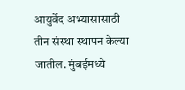आयुर्वेद अभ्यासासाठी तीन संस्था स्थापन केल्या जातील. मुंबईमध्ये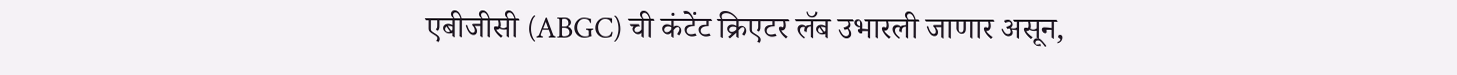एबीजीसी (ABGC) ची कंटेंट क्रिएटर लॅब उभारली जाणार असून,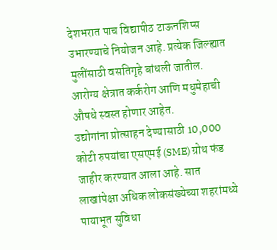देशभरात पाच विद्यापीठ टाऊनशिप्स उभारण्याचे नियोजन आहे. प्रत्येक जिल्ह्यात मुलींसाठी वसतिगृहे बांधली जातील. आरोग्य क्षेत्रात कर्करोग आणि मधुमेहाची औषधे स्वस्त होणार आहेत.
उद्योगांना प्रोत्साहन देण्यासाठी 10,000 कोटी रुपयांचा एसएमई (SME) ग्रोथ फंड जाहीर करण्यात आला आहे. सात लाखांपेक्षा अधिक लोकसंख्येच्या शहरांमध्ये पायाभूत सुविधा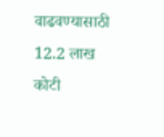वाढवण्यासाठी 12.2 लाख कोटी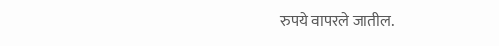रुपये वापरले जातील.